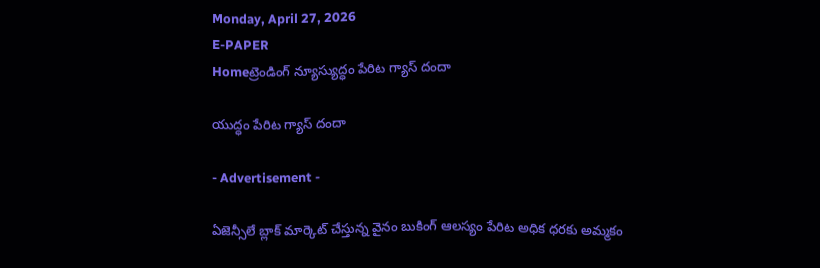Monday, April 27, 2026
E-PAPER
Homeట్రెండింగ్ న్యూస్యుద్ధం పేరిట గ్యాస్‌ దందా

యుద్ధం పేరిట గ్యాస్‌ దందా

- Advertisement -

ఏజెన్సీలే బ్లాక్‌ మార్కెట్‌ చేస్తున్న వైనం బుకింగ్‌ ఆలస్యం పేరిట అధిక ధరకు అమ్మకం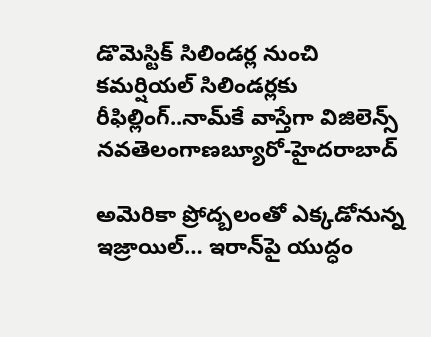డొమెస్టిక్‌ సిలిండర్ల నుంచి కమర్షియల్‌ సిలిండర్లకు రీఫిల్లింగ్‌..నామ్‌కే వాస్తేగా విజిలెన్స్‌
నవతెలంగాణబ్యూరో-హైదరాబాద్‌

అమెరికా ప్రోద్బలంతో ఎక్కడోనున్న ఇజ్రాయిల్‌… ఇరాన్‌పై యుద్ధం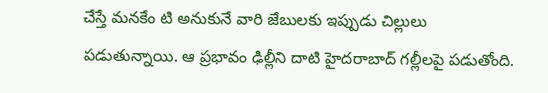చేస్తే మనకేం టి అనుకునే వారి జేబులకు ఇప్పుడు చిల్లులు పడుతున్నాయి. ఆ ప్రభావం ఢిల్లీని దాటి హైదరాబాద్‌ గల్లీలపై పడుతోంది.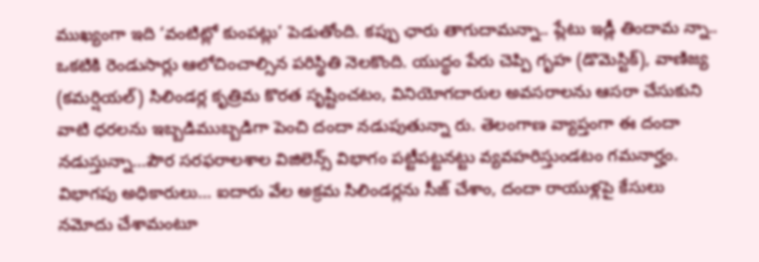ముఖ్యంగా ఇది ‘వంటిట్లో కుంపట్లు’ పెడుతోంది. కప్పు ఛారు తాగుదామన్నా.. ప్లేటు ఇడ్లీ తిందామ న్నా.. ఒకటికి రెండుసార్లు ఆలోచించాల్సిన పరిస్థితి నెలకొంది. యుద్ధం పేరు చెప్పి గృహ (డొమెస్టిక్‌), వాణిజ్య (కమర్షియల్‌) సిలిండర్ల కృత్రిమ కొరత సృష్టించటం, వినియోగదారుల అవసరాలను ఆసరా చేసుకుని వాటి ధరలను ఇబ్బడిముబ్బడిగా పెంచి దందా నడుపుతున్నా రు. తెలంగాణ వ్యాప్తంగా ఈ దందా నడుస్తున్నా…పౌర సరఫరాలశాల విజిలెన్స్‌ విభాగం పట్టీపట్టనట్టు వ్యవహరిస్తుండటం గమనార్హం. విభాగపు అధికారులు… ఐదారు వేల అక్రమ సిలిండర్లను సీజ్‌ చేశాం, దందా రాయుళ్లపై కేసులు నమోదు చేశామంటూ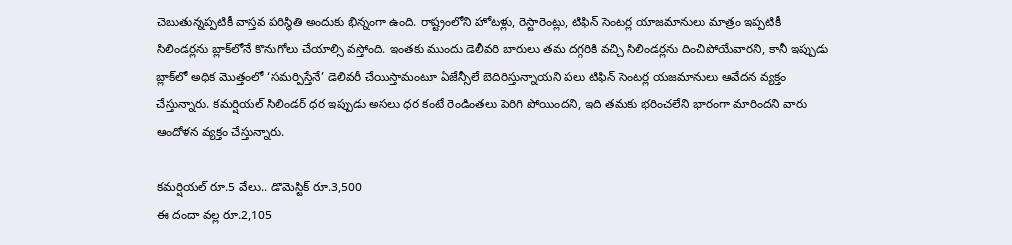చెబుతున్నప్పటికీ వాస్తవ పరిస్థితి అందుకు భిన్నంగా ఉంది. రాష్ట్రంలోని హోటళ్లు, రెస్టారెంట్లు, టిఫిన్‌ సెంటర్ల యాజమానులు మాత్రం ఇప్పటికీ సిలిండర్లను బ్లాక్‌లోనే కొనుగోలు చేయాల్సి వస్తోంది. ఇంతకు ముందు డెలీవరి బారులు తమ దగ్గరికి వచ్చి సిలిండర్లను దించిపోయేవారని, కానీ ఇప్పుడు బ్లాక్‌లో అధిక మొత్తంలో ‘సమర్పిస్తేనే’ డెలివరీ చేయిస్తామంటూ ఏజేన్సీలే బెదిరిస్తున్నాయని పలు టిఫిన్‌ సెంటర్ల యజమానులు ఆవేదన వ్యక్తం చేస్తున్నారు. కమర్షియల్‌ సిలిండర్‌ ధర ఇప్పుడు అసలు ధర కంటే రెండింతలు పెరిగి పోయిందని, ఇది తమకు భరించలేని భారంగా మారిందని వారు ఆందోళన వ్యక్తం చేస్తున్నారు.

కమర్షియల్‌ రూ.5 వేలు.. డొమెస్టిక్‌ రూ.3,500
ఈ దందా వల్ల రూ.2,105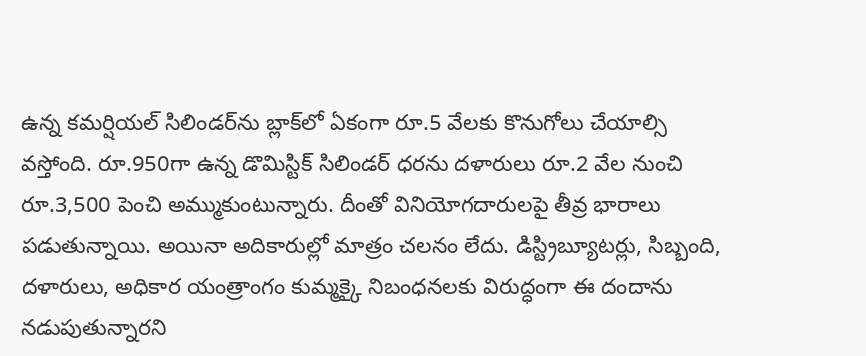ఉన్న కమర్షియల్‌ సిలిండర్‌ను బ్లాక్‌లో ఏకంగా రూ.5 వేలకు కొనుగోలు చేయాల్సి వస్తోంది. రూ.950గా ఉన్న డొమిస్టిక్‌ సిలిండర్‌ ధరను దళారులు రూ.2 వేల నుంచి రూ.3,500 పెంచి అమ్ముకుంటున్నారు. దీంతో వినియోగదారులపై తీవ్ర భారాలు పడుతున్నాయి. అయినా అదికారుల్లో మాత్రం చలనం లేదు. డిస్ట్రిబ్యూటర్లు, సిబ్బంది, దళారులు, అధికార యంత్రాంగం కుమ్మక్కై నిబంధనలకు విరుద్ధంగా ఈ దందాను నడుపుతున్నారని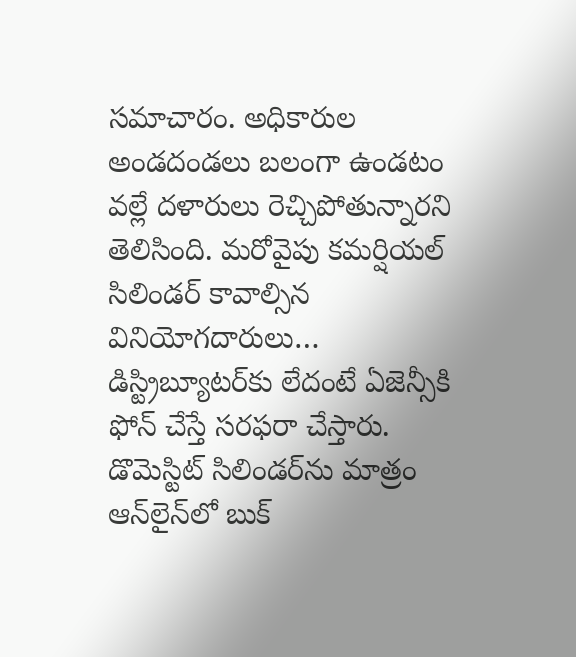సమాచారం. అధికారుల అండదండలు బలంగా ఉండటం వల్లే దళారులు రెచ్చిపోతున్నారని తెలిసింది. మరోవైపు కమర్షియల్‌ సిలిండర్‌ కావాల్సిన వినియోగదారులు… డిస్ట్రిబ్యూటర్‌కు లేదంటే ఏజెన్సీకి ఫోన్‌ చేస్తే సరఫరా చేస్తారు. డొమెస్టిట్‌ సిలిండర్‌ను మాత్రం ఆన్‌లైన్‌లో బుక్‌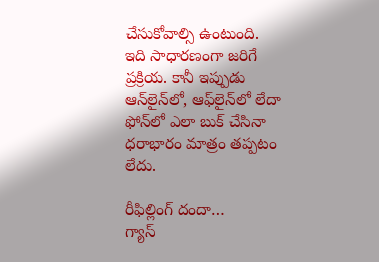చేసుకోవాల్సి ఉంటుంది. ఇది సాధారణంగా జరిగే ప్రక్రియ. కానీ ఇప్పుడు ఆన్‌లైన్‌లో, ఆఫ్‌లైన్‌లో లేదా ఫోన్‌లో ఎలా బుక్‌ చేసినా ధరాభారం మాత్రం తప్పటం లేదు.

రీఫిల్లింగ్‌ దందా…
గ్యాస్‌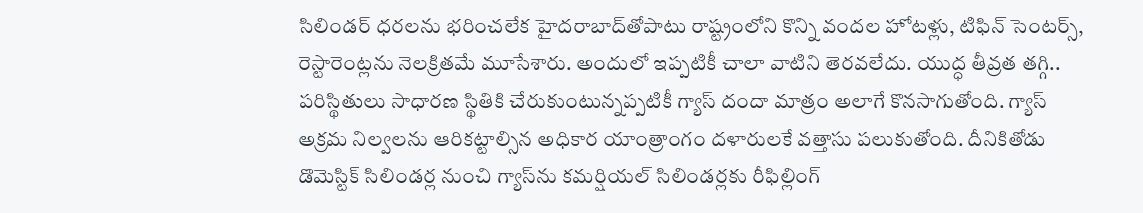సిలిండర్‌ ధరలను భరించలేక హైదరాబాద్‌తోపాటు రాష్ట్రంలోని కొన్ని వందల హోటళ్లు, టిఫిన్‌ సెంటర్స్‌, రెస్టారెంట్లను నెలక్రితమే మూసేశారు. అందులో ఇప్పటికీ చాలా వాటిని తెరవలేదు. యుద్ధ తీవ్రత తగ్గి.. పరిస్థితులు సాధారణ స్థితికి చేరుకుంటున్నప్పటికీ గ్యాస్‌ దందా మాత్రం అలాగే కొనసాగుతోంది. గ్యాస్‌ అక్రమ నిల్వలను ఆరికట్టాల్సిన అధికార యాంత్రాంగం దళారులకే వత్తాసు పలుకుతోంది. దీనికితోడు డొమెస్టిక్‌ సిలిండర్ల నుంచి గ్యాస్‌ను కమర్షియల్‌ సిలిండర్లకు రీఫిల్లింగ్‌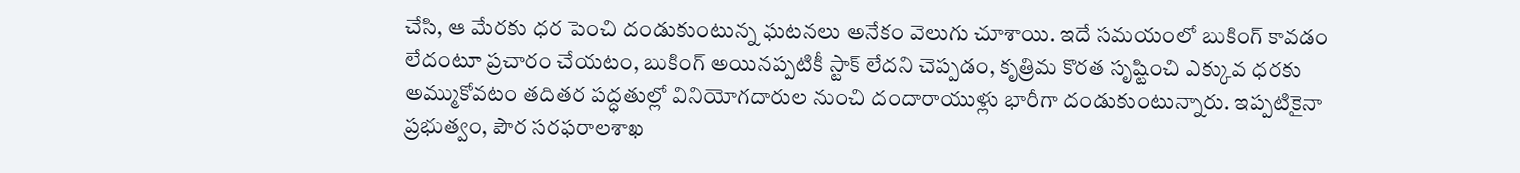చేసి, ఆ మేరకు ధర పెంచి దండుకుంటున్న ఘటనలు అనేకం వెలుగు చూశాయి. ఇదే సమయంలో బుకింగ్‌ కావడం లేదంటూ ప్రచారం చేయటం, బుకింగ్‌ అయినప్పటికీ స్టాక్‌ లేదని చెప్పడం, కృత్రిమ కొరత సృష్టించి ఎక్కువ ధరకు అమ్ముకోవటం తదితర పద్ధతుల్లో వినియోగదారుల నుంచి దందారాయుళ్లు భారీగా దండుకుంటున్నారు. ఇప్పటికైనా ప్రభుత్వం, పౌర సరఫరాలశాఖ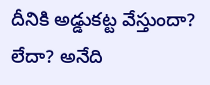దీనికి అడ్డుకట్ట వేస్తుందా? లేదా? అనేది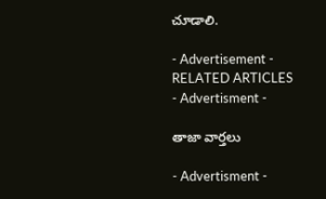చూడాలి.

- Advertisement -
RELATED ARTICLES
- Advertisment -

తాజా వార్తలు

- Advertisment -